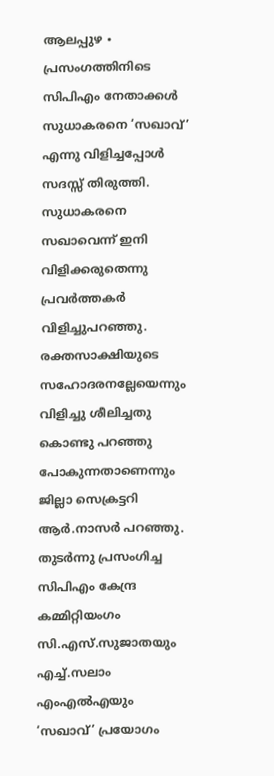ആലപ്പുഴ ∙ പ്രസംഗത്തിനിടെ സിപിഎം നേതാക്കൾ സുധാകരനെ ‘സഖാവ്’ എന്നു വിളിച്ചപ്പോൾ സദസ്സ് തിരുത്തി. സുധാകരനെ സഖാവെന്ന് ഇനി വിളിക്കരുതെന്നു പ്രവർത്തകർ വിളിച്ചുപറഞ്ഞു.
രക്തസാക്ഷിയുടെ സഹോദരനല്ലേയെന്നും വിളിച്ചു ശീലിച്ചതു കൊണ്ടു പറഞ്ഞു പോകുന്നതാണെന്നും ജില്ലാ സെക്രട്ടറി ആർ.നാസർ പറഞ്ഞു. തുടർന്നു പ്രസംഗിച്ച സിപിഎം കേന്ദ്ര കമ്മിറ്റിയംഗം സി.എസ്.സുജാതയും എച്ച്.സലാം എംഎൽഎയും ‘സഖാവ്’ പ്രയോഗം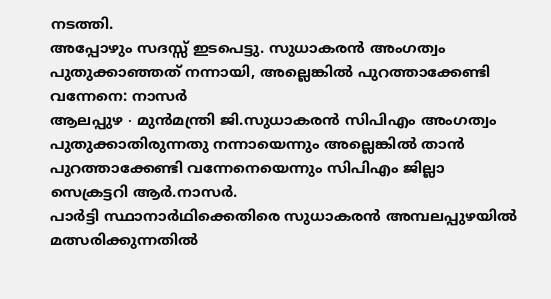നടത്തി.
അപ്പോഴും സദസ്സ് ഇടപെട്ടു. സുധാകരൻ അംഗത്വം പുതുക്കാഞ്ഞത് നന്നായി, അല്ലെങ്കിൽ പുറത്താക്കേണ്ടി വന്നേനെ: നാസർ
ആലപ്പുഴ ∙ മുൻമന്ത്രി ജി.സുധാകരൻ സിപിഎം അംഗത്വം പുതുക്കാതിരുന്നതു നന്നായെന്നും അല്ലെങ്കിൽ താൻ പുറത്താക്കേണ്ടി വന്നേനെയെന്നും സിപിഎം ജില്ലാ സെക്രട്ടറി ആർ.നാസർ.
പാർട്ടി സ്ഥാനാർഥിക്കെതിരെ സുധാകരൻ അമ്പലപ്പുഴയിൽ മത്സരിക്കുന്നതിൽ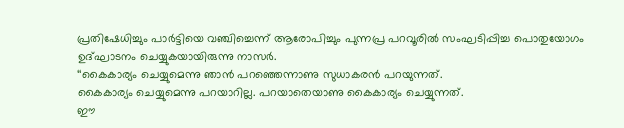പ്രതിഷേധിച്ചും പാർട്ടിയെ വഞ്ചിച്ചെന്ന് ആരോപിച്ചും പുന്നപ്ര പറവൂരിൽ സംഘടിപ്പിച്ച പൊതുയോഗം ഉദ്ഘാടനം ചെയ്യുകയായിരുന്നു നാസർ.
‘‘കൈകാര്യം ചെയ്യുമെന്നു ഞാൻ പറഞ്ഞെന്നാണു സുധാകരൻ പറയുന്നത്.
കൈകാര്യം ചെയ്യുമെന്നു പറയാറില്ല. പറയാതെയാണു കൈകാര്യം ചെയ്യുന്നത്.
ഈ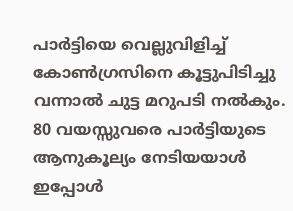പാർട്ടിയെ വെല്ലുവിളിച്ച് കോൺഗ്രസിനെ കൂട്ടുപിടിച്ചു വന്നാൽ ചുട്ട മറുപടി നൽകും.
80 വയസ്സുവരെ പാർട്ടിയുടെ ആനുകൂല്യം നേടിയയാൾ ഇപ്പോൾ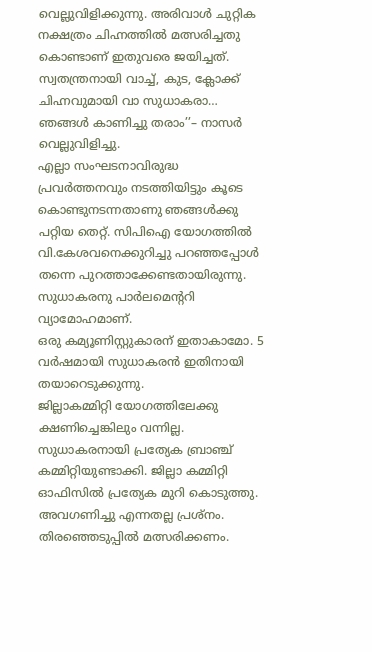വെല്ലുവിളിക്കുന്നു. അരിവാൾ ചുറ്റിക നക്ഷത്രം ചിഹ്നത്തിൽ മത്സരിച്ചതു കൊണ്ടാണ് ഇതുവരെ ജയിച്ചത്.
സ്വതന്ത്രനായി വാച്ച്, കുട, ക്ലോക്ക് ചിഹ്നവുമായി വാ സുധാകരാ… ഞങ്ങൾ കാണിച്ചു തരാം’’– നാസർ വെല്ലുവിളിച്ചു.
എല്ലാ സംഘടനാവിരുദ്ധ പ്രവർത്തനവും നടത്തിയിട്ടും കൂടെ കൊണ്ടുനടന്നതാണു ഞങ്ങൾക്കു പറ്റിയ തെറ്റ്. സിപിഐ യോഗത്തിൽ വി.കേശവനെക്കുറിച്ചു പറഞ്ഞപ്പോൾ തന്നെ പുറത്താക്കേണ്ടതായിരുന്നു.
സുധാകരനു പാർലമെന്ററി വ്യാമോഹമാണ്.
ഒരു കമ്യൂണിസ്റ്റുകാരന് ഇതാകാമോ. 5 വർഷമായി സുധാകരൻ ഇതിനായി തയാറെടുക്കുന്നു.
ജില്ലാകമ്മിറ്റി യോഗത്തിലേക്കു ക്ഷണിച്ചെങ്കിലും വന്നില്ല.
സുധാകരനായി പ്രത്യേക ബ്രാഞ്ച് കമ്മിറ്റിയുണ്ടാക്കി. ജില്ലാ കമ്മിറ്റി ഓഫിസിൽ പ്രത്യേക മുറി കൊടുത്തു.
അവഗണിച്ചു എന്നതല്ല പ്രശ്നം. തിരഞ്ഞെടുപ്പിൽ മത്സരിക്കണം.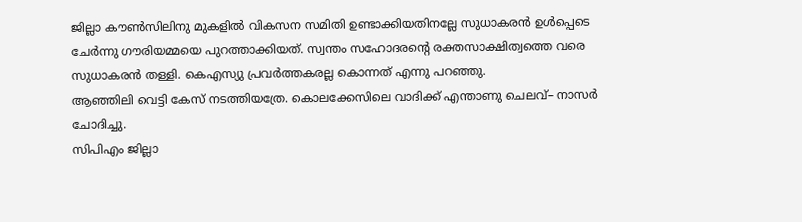ജില്ലാ കൗൺസിലിനു മുകളിൽ വികസന സമിതി ഉണ്ടാക്കിയതിനല്ലേ സുധാകരൻ ഉൾപ്പെടെ ചേർന്നു ഗൗരിയമ്മയെ പുറത്താക്കിയത്. സ്വന്തം സഹോദരന്റെ രക്തസാക്ഷിത്വത്തെ വരെ സുധാകരൻ തള്ളി. കെഎസ്യു പ്രവർത്തകരല്ല കൊന്നത് എന്നു പറഞ്ഞു.
ആഞ്ഞിലി വെട്ടി കേസ് നടത്തിയത്രേ. കൊലക്കേസിലെ വാദിക്ക് എന്താണു ചെലവ്– നാസർ ചോദിച്ചു.
സിപിഎം ജില്ലാ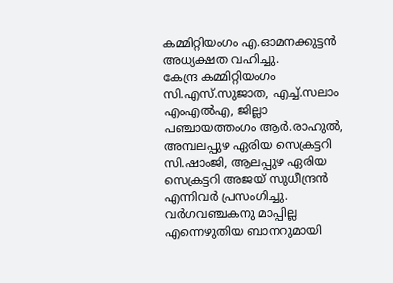കമ്മിറ്റിയംഗം എ.ഓമനക്കുട്ടൻ അധ്യക്ഷത വഹിച്ചു.
കേന്ദ്ര കമ്മിറ്റിയംഗം സി.എസ്.സുജാത, എച്ച്.സലാം എംഎൽഎ, ജില്ലാ പഞ്ചായത്തംഗം ആർ.രാഹുൽ, അമ്പലപ്പുഴ ഏരിയ സെക്രട്ടറി സി.ഷാംജി, ആലപ്പുഴ ഏരിയ സെക്രട്ടറി അജയ് സുധീന്ദ്രൻ എന്നിവർ പ്രസംഗിച്ചു. വർഗവഞ്ചകനു മാപ്പില്ല എന്നെഴുതിയ ബാനറുമായി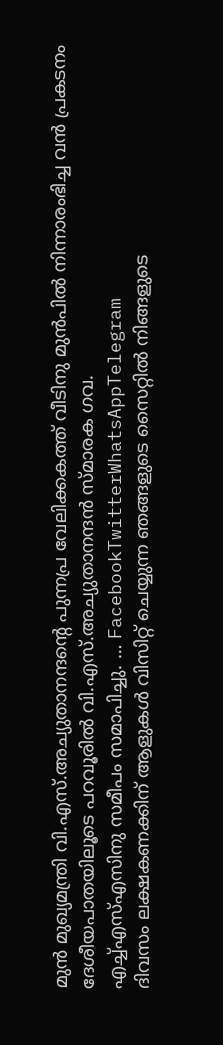മുൻ മുഖ്യമന്ത്രി വി.എസ്.അച്യുതാനന്ദന്റെ പുന്നപ്ര വേലിക്കകത്ത് വീടിനു മുൻപിൽ നിന്നാരംഭിച്ച വൻ പ്രകടനം ദേശീയപാതയിലൂടെ പറവൂരിൽ വി.എസ്.അച്യുതാനന്ദൻ സ്മാരക ഗവ.
എച്ച്എസ്എസിനു സമീപം സമാപിച്ചു. … FacebookTwitterWhatsAppTelegram
ദിവസം ലക്ഷകണക്കിന് ആളുകൾ വിസിറ്റ് ചെയ്യുന്ന ഞങ്ങളുടെ സൈറ്റിൽ നിങ്ങളുടെ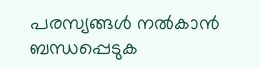പരസ്യങ്ങൾ നൽകാൻ ബന്ധപ്പെടുക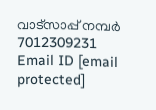വാട്സാപ്പ് നമ്പർ 7012309231 Email ID [email protected]